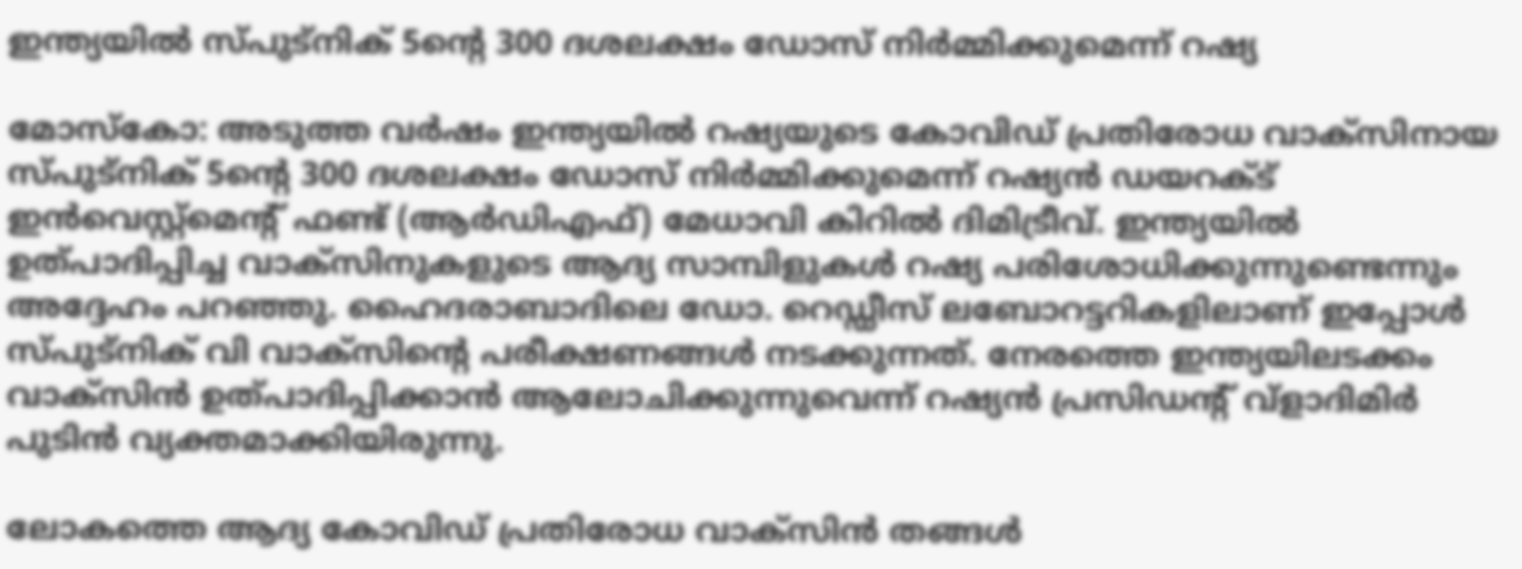ഇന്ത്യയില്‍ സ്പുട്‌നിക് 5ന്റെ 300 ദശലക്ഷം ഡോസ് നിര്‍മ്മിക്കുമെന്ന് റഷ്യ

മോസ്‌കോ: അടുത്ത വര്‍ഷം ഇന്ത്യയില്‍ റഷ്യയുടെ കോവിഡ് പ്രതിരോധ വാക്‌സിനായ സ്പുട്‌നിക് 5ന്റെ 300 ദശലക്ഷം ഡോസ് നിര്‍മ്മിക്കുമെന്ന് റഷ്യന്‍ ഡയറക്ട് ഇന്‍വെസ്റ്റ്മെന്റ് ഫണ്ട് (ആര്‍ഡിഎഫ്) മേധാവി കിറില്‍ ദിമിട്രീവ്. ഇന്ത്യയില്‍ ഉത്പാദിപ്പിച്ച വാക്സിനുകളുടെ ആദ്യ സാമ്പിളുകള്‍ റഷ്യ പരിശോധിക്കുന്നുണ്ടെന്നും അദ്ദേഹം പറഞ്ഞു. ഹൈദരാബാദിലെ ഡോ. റെഡ്ഡീസ് ലബോറട്ടറികളിലാണ് ഇപ്പോള്‍ സ്പുട്‌നിക് വി വാക്‌സിന്റെ പരീക്ഷണങ്ങള്‍ നടക്കുന്നത്. നേരത്തെ ഇന്ത്യയിലടക്കം വാക്‌സിന്‍ ഉത്പാദിപ്പിക്കാന്‍ ആലോചിക്കുന്നുവെന്ന് റഷ്യന്‍ പ്രസിഡന്റ് വ്‌ളാദിമിര്‍ പുടിൻ വ്യക്തമാക്കിയിരുന്നു.

ലോകത്തെ ആദ്യ കോവിഡ് പ്രതിരോധ വാക്‌സിന്‍ തങ്ങള്‍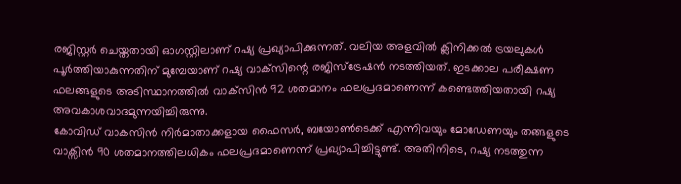രജിസ്റ്റര്‍ ചെയ്തതായി ഓഗസ്റ്റിലാണ് റഷ്യ പ്രഖ്യാപിക്കുന്നത്. വലിയ അളവില്‍ ക്ലിനിക്കല്‍ ട്രയലുകള്‍ പൂര്‍ത്തിയാകുന്നതിന് മുമ്പേയാണ് റഷ്യ വാക്‌സിന്റെ രജിസ്‌ട്രേഷന്‍ നടത്തിയത്. ഇടക്കാല പരീക്ഷണ ഫലങ്ങളുടെ അടിസ്ഥാനത്തില്‍ വാക്‌സിന്‍ 92 ശതമാനം ഫലപ്രദമാണെന്ന് കണ്ടെത്തിയതായി റഷ്യ അവകാശവാദമുന്നയിച്ചിരുന്നു.
കോവിഡ് വാകസിന്‍ നിര്‍മാതാക്കളായ ഫൈസര്‍, ബയോണ്‍ടെക്ക് എന്നിവയും മോഡേണയും തങ്ങളുടെ വാക്സിന്‍ 90 ശതമാനത്തിലധികം ഫലപ്രദമാണെന്ന് പ്രഖ്യാപിച്ചിട്ടുണ്ട്. അതിനിടെ, റഷ്യ നടത്തുന്ന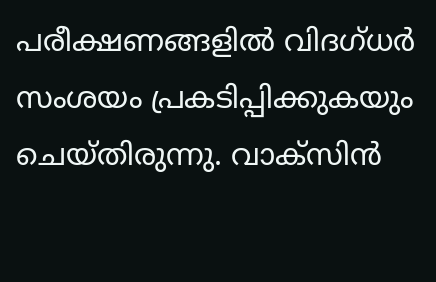പരീക്ഷണങ്ങളില്‍ വിദഗ്ധര്‍ സംശയം പ്രകടിപ്പിക്കുകയും ചെയ്തിരുന്നു. വാക്സിന്‍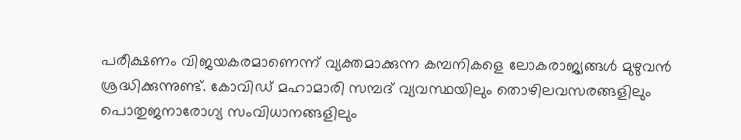പരീക്ഷണം വിജയകരമാണെന്ന് വ്യക്തമാക്കുന്ന കമ്പനികളെ ലോകരാജ്യങ്ങള്‍ മുഴുവന്‍ ശ്രദ്ധിക്കുന്നുണ്ട്. കോവിഡ് മഹാമാരി സമ്പദ് വ്യവസ്ഥയിലും തൊഴിലവസരങ്ങളിലും പൊതുജനാരോഗ്യ സംവിധാനങ്ങളിലും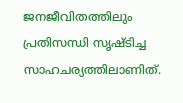ജനജീവിതത്തിലും പ്രതിസന്ധി സൃഷ്ടിച്ച സാഹചര്യത്തിലാണിത്.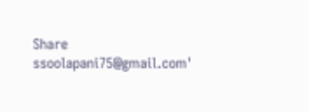Share
ssoolapani75@gmail.com'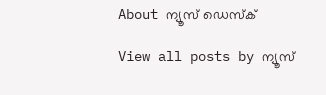About ന്യൂസ് ഡെസ്ക്

View all posts by ന്യൂസ്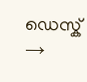ഡെസ്ക് →